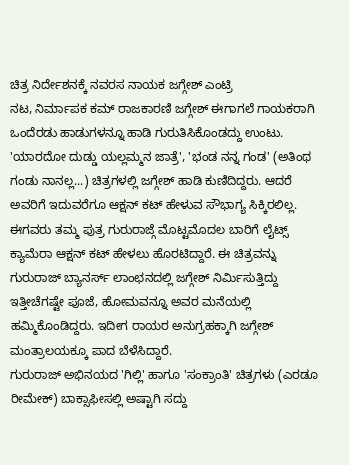ಚಿತ್ರ ನಿರ್ದೇಶನಕ್ಕೆ ನವರಸ ನಾಯಕ ಜಗ್ಗೇಶ್ ಎಂಟ್ರಿ
ನಟ, ನಿರ್ಮಾಪಕ ಕಮ್ ರಾಜಕಾರಣಿ ಜಗ್ಗೇಶ್ ಈಗಾಗಲೆ ಗಾಯಕರಾಗಿ ಒಂದೆರಡು ಹಾಡುಗಳನ್ನೂ ಹಾಡಿ ಗುರುತಿಸಿಕೊಂಡದ್ದು ಉಂಟು. 'ಯಾರದೋ ದುಡ್ಡು ಯಲ್ಲಮ್ಮನ ಜಾತ್ರೆ', 'ಭಂಡ ನನ್ನ ಗಂಡ' (ಅತಿಂಥ ಗಂಡು ನಾನಲ್ಲ...) ಚಿತ್ರಗಳಲ್ಲಿ ಜಗ್ಗೇಶ್ ಹಾಡಿ ಕುಣಿದಿದ್ದರು. ಆದರೆ ಅವರಿಗೆ ಇದುವರೆಗೂ ಆಕ್ಷನ್ ಕಟ್ ಹೇಳುವ ಸೌಭಾಗ್ಯ ಸಿಕ್ಕಿರಲಿಲ್ಲ.
ಈಗವರು ತಮ್ಮ ಪುತ್ರ ಗುರುರಾಜ್ಗೆ ಮೊಟ್ಟಮೊದಲ ಬಾರಿಗೆ ಲೈಟ್ಸ್ ಕ್ಯಾಮೆರಾ ಆಕ್ಷನ್ ಕಟ್ ಹೇಳಲು ಹೊರಟಿದ್ದಾರೆ. ಈ ಚಿತ್ರವನ್ನು ಗುರುರಾಜ್ ಬ್ಯಾನರ್ಸ್ ಲಾಂಛನದಲ್ಲಿ ಜಗ್ಗೇಶ್ ನಿರ್ಮಿಸುತ್ತಿದ್ದು ಇತ್ತೀಚೆಗಷ್ಟೇ ಪೂಜೆ, ಹೋಮವನ್ನೂ ಅವರ ಮನೆಯಲ್ಲಿ ಹಮ್ಮಿಕೊಂಡಿದ್ದರು. ಇದೀಗ ರಾಯರ ಅನುಗ್ರಹಕ್ಕಾಗಿ ಜಗ್ಗೇಶ್ ಮಂತ್ರಾಲಯಕ್ಕೂ ಪಾದ ಬೆಳೆಸಿದ್ದಾರೆ.
ಗುರುರಾಜ್ ಅಭಿನಯದ 'ಗಿಲ್ಲಿ' ಹಾಗೂ 'ಸಂಕ್ರಾಂತಿ' ಚಿತ್ರಗಳು (ಎರಡೂ ರೀಮೇಕ್) ಬಾಕ್ಸಾಫೀಸಲ್ಲಿ ಅಷ್ಟಾಗಿ ಸದ್ದು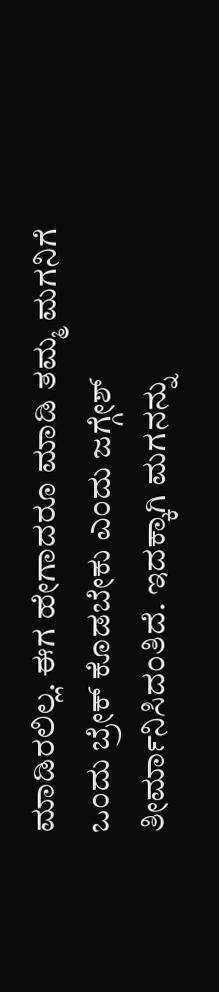ಮಾಡಿರಲಿಲ್ಲ. ಈಗ ಹೇಗಾದರೂ ಮಾಡಿ ತಮ್ಮ ಮಗನಿಗೆ ಒಂದು ಬ್ರೇಕ್ ಕೊಡಬೇಕು ಎಂದು ಜಗ್ಗೇಶ್ ತೀರ್ಮಾನಿಸಿದಂತಿದೆ. ಇದಕ್ಕಾಗಿ ಮಗನನ್ನು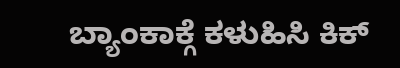ಬ್ಯಾಂಕಾಕ್ಗೆ ಕಳುಹಿಸಿ ಕಿಕ್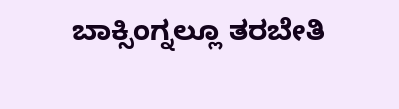ಬಾಕ್ಸಿಂಗ್ನಲ್ಲೂ ತರಬೇತಿ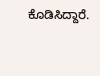ಕೊಡಿಸಿದ್ದಾರೆ.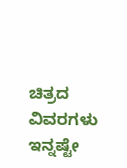ಚಿತ್ರದ ವಿವರಗಳು ಇನ್ನಷ್ಟೇ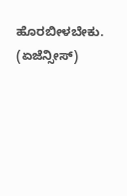ಹೊರಬೀಳಬೇಕು. (ಏಜೆನ್ಸೀಸ್)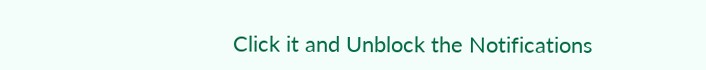Click it and Unblock the Notifications